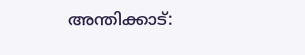അന്തിക്കാട്: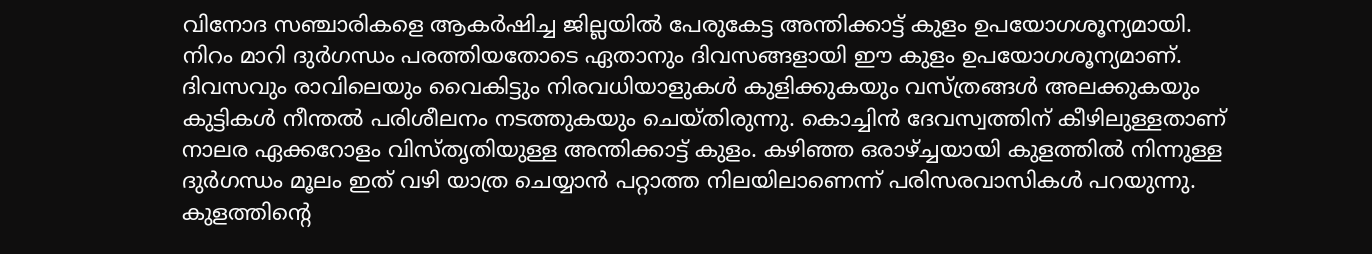വിനോദ സഞ്ചാരികളെ ആകർഷിച്ച ജില്ലയിൽ പേരുകേട്ട അന്തിക്കാട്ട് കുളം ഉപയോഗശൂന്യമായി. നിറം മാറി ദുർഗന്ധം പരത്തിയതോടെ ഏതാനും ദിവസങ്ങളായി ഈ കുളം ഉപയോഗശൂന്യമാണ്. ദിവസവും രാവിലെയും വൈകിട്ടും നിരവധിയാളുകൾ കുളിക്കുകയും വസ്ത്രങ്ങൾ അലക്കുകയും കുട്ടികൾ നീന്തൽ പരിശീലനം നടത്തുകയും ചെയ്തിരുന്നു. കൊച്ചിൻ ദേവസ്വത്തിന് കീഴിലുള്ളതാണ് നാലര ഏക്കറോളം വിസ്തൃതിയുള്ള അന്തിക്കാട്ട് കുളം. കഴിഞ്ഞ ഒരാഴ്ച്ചയായി കുളത്തിൽ നിന്നുള്ള ദുർഗന്ധം മൂലം ഇത് വഴി യാത്ര ചെയ്യാൻ പറ്റാത്ത നിലയിലാണെന്ന് പരിസരവാസികൾ പറയുന്നു. കുളത്തിന്റെ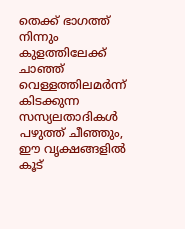തെക്ക് ഭാഗത്ത് നിന്നും കുളത്തിലേക്ക് ചാഞ്ഞ് വെള്ളത്തിലമർന്ന് കിടക്കുന്ന സസ്യലതാദികൾ പഴുത്ത് ചീഞ്ഞും, ഈ വൃക്ഷങ്ങളിൽ കൂട്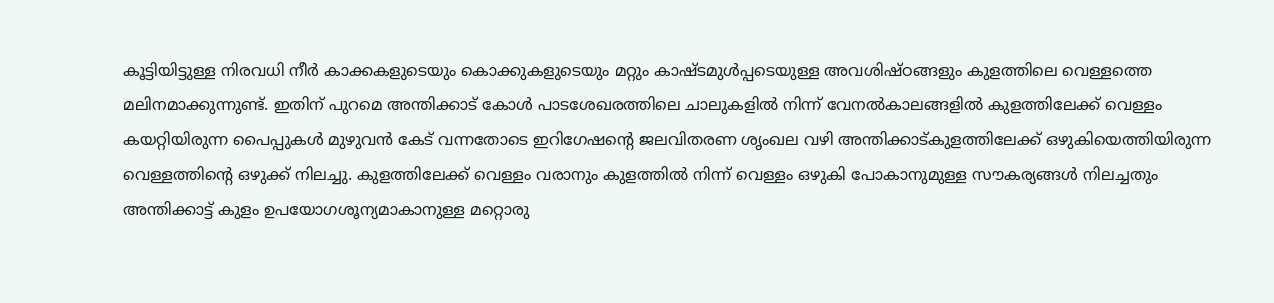കൂട്ടിയിട്ടുള്ള നിരവധി നീർ കാക്കകളുടെയും കൊക്കുകളുടെയും മറ്റും കാഷ്ടമുൾപ്പടെയുള്ള അവശിഷ്ഠങ്ങളും കുളത്തിലെ വെള്ളത്തെ മലിനമാക്കുന്നുണ്ട്. ഇതിന് പുറമെ അന്തിക്കാട് കോൾ പാടശേഖരത്തിലെ ചാലുകളിൽ നിന്ന് വേനൽകാലങ്ങളിൽ കുളത്തിലേക്ക് വെള്ളം കയറ്റിയിരുന്ന പൈപ്പുകൾ മുഴുവൻ കേട് വന്നതോടെ ഇറിഗേഷന്റെ ജലവിതരണ ശൃംഖല വഴി അന്തിക്കാട്കുളത്തിലേക്ക് ഒഴുകിയെത്തിയിരുന്ന വെള്ളത്തിന്റെ ഒഴുക്ക് നിലച്ചു. കുളത്തിലേക്ക് വെള്ളം വരാനും കുളത്തിൽ നിന്ന് വെള്ളം ഒഴുകി പോകാനുമുള്ള സൗകര്യങ്ങൾ നിലച്ചതും അന്തിക്കാട്ട് കുളം ഉപയോഗശൂന്യമാകാനുള്ള മറ്റൊരു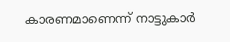കാരണമാണെന്ന് നാട്ടുകാർ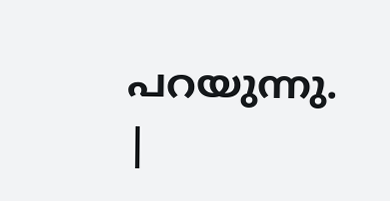പറയുന്നു.
|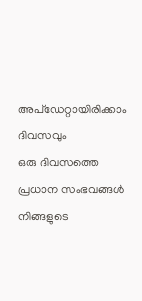അപ്ഡേറ്റായിരിക്കാം ദിവസവും
ഒരു ദിവസത്തെ പ്രധാന സംഭവങ്ങൾ നിങ്ങളുടെ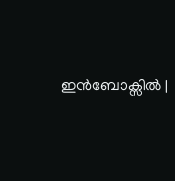ഇൻബോക്സിൽ |